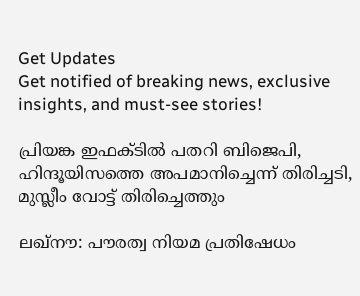Get Updates
Get notified of breaking news, exclusive insights, and must-see stories!

പ്രിയങ്ക ഇഫക്ടില്‍ പതറി ബിജെപി, ഹിന്ദൂയിസത്തെ അപമാനിച്ചെന്ന് തിരിച്ചടി, മുസ്ലീം വോട്ട് തിരിച്ചെത്തും

ലഖ്‌നൗ: പൗരത്വ നിയമ പ്രതിഷേധം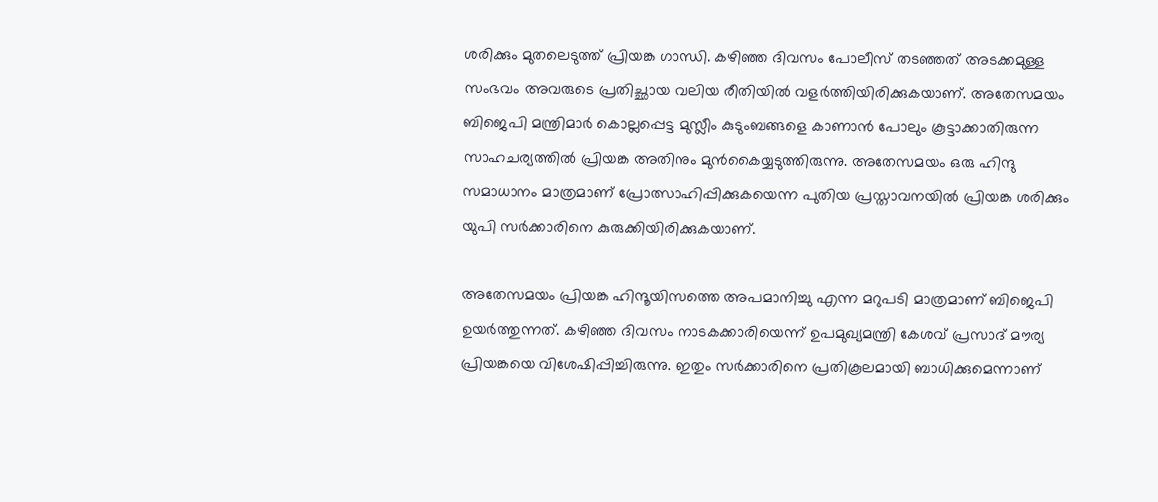ശരിക്കും മുതലെടുത്ത് പ്രിയങ്ക ഗാന്ധി. കഴിഞ്ഞ ദിവസം പോലീസ് തടഞ്ഞത് അടക്കമുള്ള സംഭവം അവരുടെ പ്രതിച്ഛായ വലിയ രീതിയില്‍ വളര്‍ത്തിയിരിക്കുകയാണ്. അതേസമയം ബിജെപി മന്ത്രിമാര്‍ കൊല്ലപ്പെട്ട മുസ്ലീം കുടുംബങ്ങളെ കാണാന്‍ പോലും കൂട്ടാക്കാതിരുന്ന സാഹചര്യത്തില്‍ പ്രിയങ്ക അതിനും മുന്‍കൈയ്യടുത്തിരുന്നു. അതേസമയം ഒരു ഹിന്ദു സമാധാനം മാത്രമാണ് പ്രോത്സാഹിപ്പിക്കുകയെന്ന പുതിയ പ്രസ്താവനയില്‍ പ്രിയങ്ക ശരിക്കും യുപി സര്‍ക്കാരിനെ കുരുക്കിയിരിക്കുകയാണ്.

അതേസമയം പ്രിയങ്ക ഹിന്ദൂയിസത്തെ അപമാനിച്ചു എന്ന മറുപടി മാത്രമാണ് ബിജെപി ഉയര്‍ത്തുന്നത്. കഴിഞ്ഞ ദിവസം നാടകക്കാരിയെന്ന് ഉപമുഖ്യമന്ത്രി കേശവ് പ്രസാദ് മൗര്യ പ്രിയങ്കയെ വിശേഷിപ്പിച്ചിരുന്നു. ഇതും സര്‍ക്കാരിനെ പ്രതികൂലമായി ബാധിക്കുമെന്നാണ്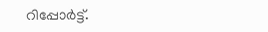റിപ്പോര്‍ട്ട്.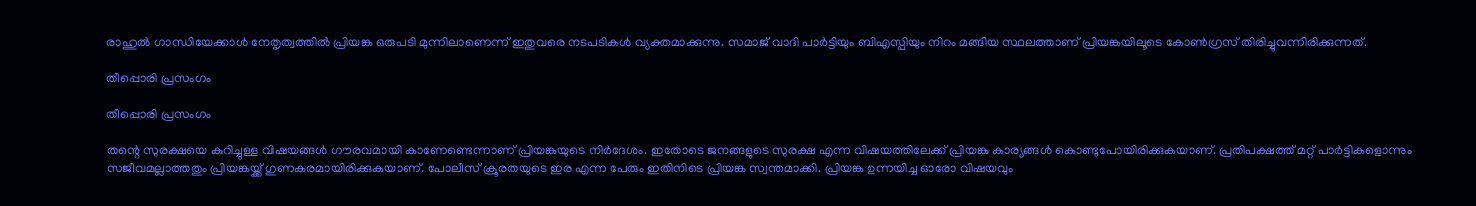രാഹുല്‍ ഗാന്ധിയേക്കാള്‍ നേതൃത്വത്തില്‍ പ്രിയങ്ക ഒരുപടി മുന്നിലാണെന്ന് ഇതുവരെ നടപടികള്‍ വ്യക്തമാക്കുന്നു. സമാജ് വാദി പാര്‍ട്ടിയും ബിഎസ്പിയും നിറം മങ്ങിയ സ്ഥലത്താണ് പ്രിയങ്കയിലൂടെ കോണ്‍ഗ്രസ് തിരിച്ചുവന്നിരിക്കുന്നത്.

തീപ്പൊരി പ്രസംഗം

തീപ്പൊരി പ്രസംഗം

തന്റെ സുരക്ഷയെ കുറിച്ചുള്ള വിഷയങ്ങള്‍ ഗൗരവമായി കാണേണ്ടെന്നാണ് പ്രിയങ്കയുടെ നിര്‍ദേശം. ഇതോടെ ജനങ്ങളുടെ സുരക്ഷ എന്ന വിഷയത്തിലേക്ക് പ്രിയങ്ക കാര്യങ്ങള്‍ കൊണ്ടുപോയിരിക്കുകയാണ്. പ്രതിപക്ഷത്ത് മറ്റ് പാര്‍ട്ടികളൊന്നും സജീവമല്ലാത്തതും പ്രിയങ്കയ്ക്ക് ഗുണകരമായിരിക്കുകയാണ്. പോലീസ് ക്രൂരതയുടെ ഇര എന്ന പേരും ഇതിനിടെ പ്രിയങ്ക സ്വന്തമാക്കി. പ്രിയങ്ക ഉന്നയിച്ച ഓരോ വിഷയവും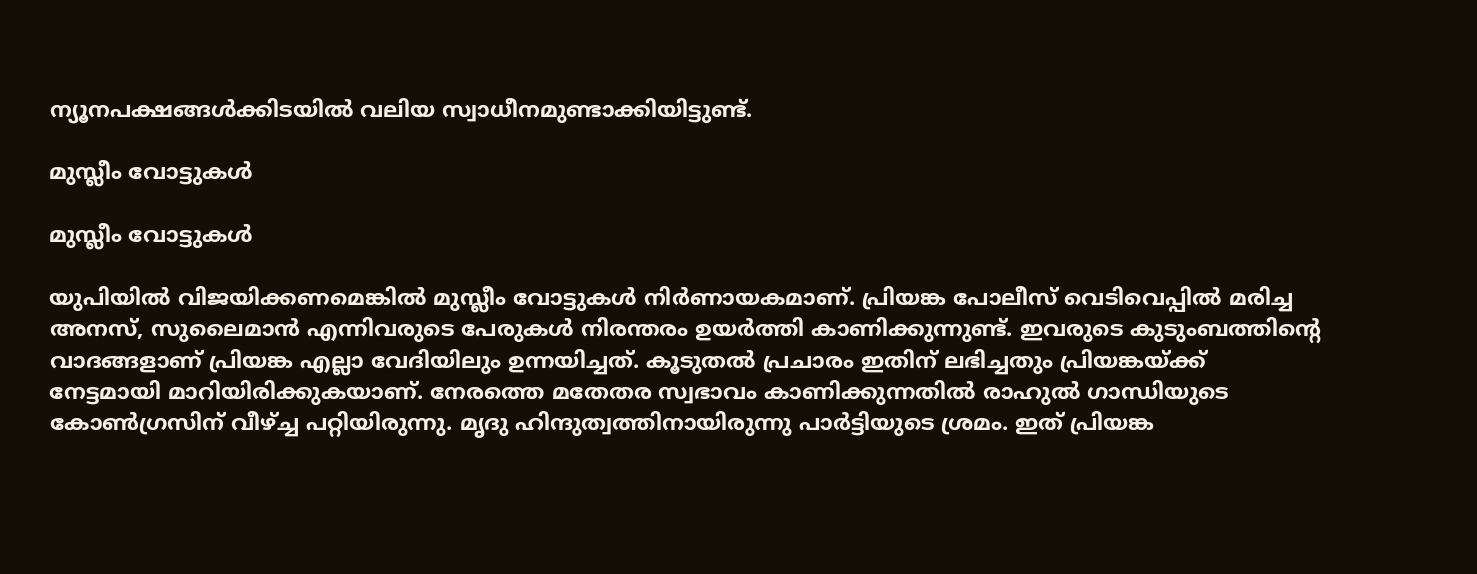ന്യൂനപക്ഷങ്ങള്‍ക്കിടയില്‍ വലിയ സ്വാധീനമുണ്ടാക്കിയിട്ടുണ്ട്.

മുസ്ലീം വോട്ടുകള്‍

മുസ്ലീം വോട്ടുകള്‍

യുപിയില്‍ വിജയിക്കണമെങ്കില്‍ മുസ്ലീം വോട്ടുകള്‍ നിര്‍ണായകമാണ്. പ്രിയങ്ക പോലീസ് വെടിവെപ്പില്‍ മരിച്ച അനസ്, സുലൈമാന്‍ എന്നിവരുടെ പേരുകള്‍ നിരന്തരം ഉയര്‍ത്തി കാണിക്കുന്നുണ്ട്. ഇവരുടെ കുടുംബത്തിന്റെ വാദങ്ങളാണ് പ്രിയങ്ക എല്ലാ വേദിയിലും ഉന്നയിച്ചത്. കൂടുതല്‍ പ്രചാരം ഇതിന് ലഭിച്ചതും പ്രിയങ്കയ്ക്ക് നേട്ടമായി മാറിയിരിക്കുകയാണ്. നേരത്തെ മതേതര സ്വഭാവം കാണിക്കുന്നതില്‍ രാഹുല്‍ ഗാന്ധിയുടെ കോണ്‍ഗ്രസിന് വീഴ്ച്ച പറ്റിയിരുന്നു. മൃദു ഹിന്ദുത്വത്തിനായിരുന്നു പാര്‍ട്ടിയുടെ ശ്രമം. ഇത് പ്രിയങ്ക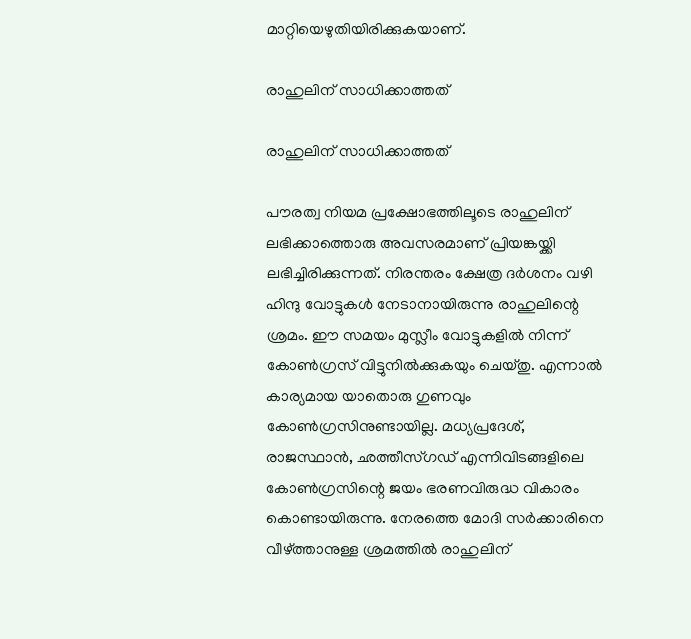മാറ്റിയെഴുതിയിരിക്കുകയാണ്.

രാഹുലിന് സാധിക്കാത്തത്

രാഹുലിന് സാധിക്കാത്തത്

പൗരത്വ നിയമ പ്രക്ഷോഭത്തിലൂടെ രാഹുലിന് ലഭിക്കാത്തൊരു അവസരമാണ് പ്രിയങ്കയ്ക്കി ലഭിച്ചിരിക്കുന്നത്. നിരന്തരം ക്ഷേത്ര ദര്‍ശനം വഴി ഹിന്ദു വോട്ടുകള്‍ നേടാനായിരുന്നു രാഹുലിന്റെ ശ്രമം. ഈ സമയം മുസ്ലീം വോട്ടുകളില്‍ നിന്ന് കോണ്‍ഗ്രസ് വിട്ടുനില്‍ക്കുകയും ചെയ്തു. എന്നാല്‍ കാര്യമായ യാതൊരു ഗുണവും കോണ്‍ഗ്രസിനുണ്ടായില്ല. മധ്യപ്രദേശ്, രാജസ്ഥാന്‍, ഛത്തീസ്ഗഡ് എന്നിവിടങ്ങളിലെ കോണ്‍ഗ്രസിന്റെ ജയം ഭരണവിരുദ്ധ വികാരം കൊണ്ടായിരുന്നു. നേരത്തെ മോദി സര്‍ക്കാരിനെ വീഴ്ത്താനുള്ള ശ്രമത്തില്‍ രാഹുലിന്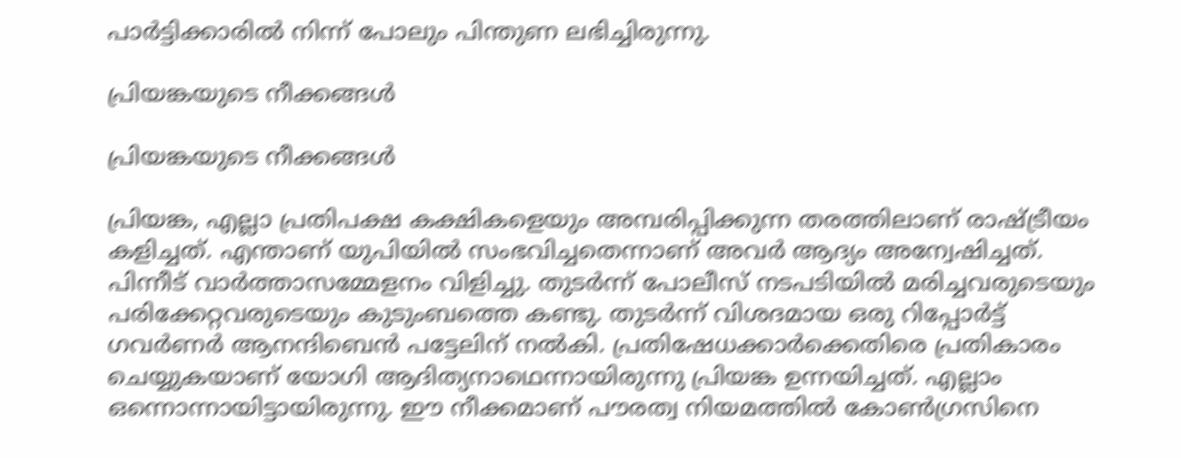പാര്‍ട്ടിക്കാരില്‍ നിന്ന് പോലും പിന്തുണ ലഭിച്ചിരുന്നു.

പ്രിയങ്കയുടെ നീക്കങ്ങള്‍

പ്രിയങ്കയുടെ നീക്കങ്ങള്‍

പ്രിയങ്ക, എല്ലാ പ്രതിപക്ഷ കക്ഷികളെയും അമ്പരിപ്പിക്കുന്ന തരത്തിലാണ് രാഷ്ട്രീയം കളിച്ചത്. എന്താണ് യുപിയില്‍ സംഭവിച്ചതെന്നാണ് അവര്‍ ആദ്യം അന്വേഷിച്ചത്. പിന്നീട് വാര്‍ത്താസമ്മേളനം വിളിച്ചു. തുടര്‍ന്ന് പോലീസ് നടപടിയില്‍ മരിച്ചവരുടെയും പരിക്കേറ്റവരുടെയും കുടുംബത്തെ കണ്ടു. തുടര്‍ന്ന് വിശദമായ ഒരു റിപ്പോര്‍ട്ട് ഗവര്‍ണര്‍ ആനന്ദിബെന്‍ പട്ടേലിന് നല്‍കി. പ്രതിഷേധക്കാര്‍ക്കെതിരെ പ്രതികാരം ചെയ്യുകയാണ് യോഗി ആദിത്യനാഥെന്നായിരുന്നു പ്രിയങ്ക ഉന്നയിച്ചത്. എല്ലാം ഒന്നൊന്നായിട്ടായിരുന്നു. ഈ നീക്കമാണ് പൗരത്വ നിയമത്തില്‍ കോണ്‍ഗ്രസിനെ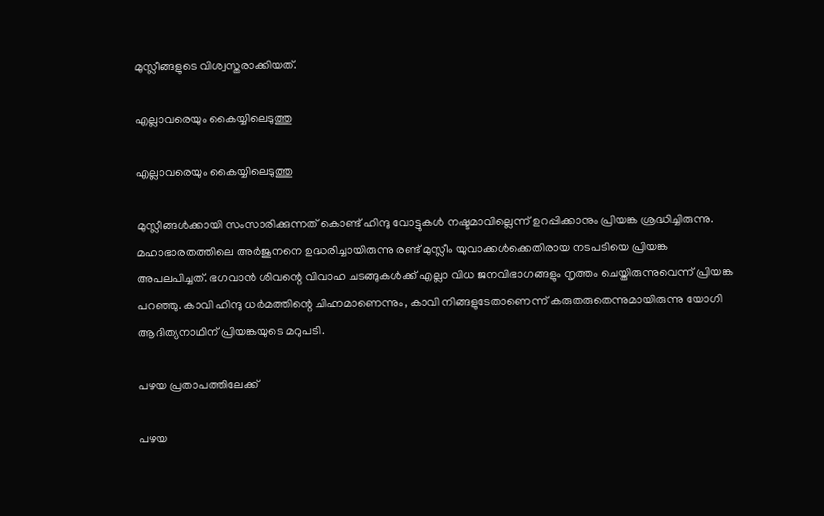മുസ്ലീങ്ങളുടെ വിശ്വസ്തരാക്കിയത്.

എല്ലാവരെയും കൈയ്യിലെടുത്തു

എല്ലാവരെയും കൈയ്യിലെടുത്തു

മുസ്ലീങ്ങള്‍ക്കായി സംസാരിക്കുന്നത് കൊണ്ട് ഹിന്ദു വോട്ടുകള്‍ നഷ്ടമാവില്ലെന്ന് ഉറപ്പിക്കാനും പ്രിയങ്ക ശ്രദ്ധിച്ചിരുന്നു. മഹാഭാരതത്തിലെ അര്‍ജുനനെ ഉദ്ധരിച്ചായിരുന്നു രണ്ട് മുസ്ലീം യുവാക്കള്‍ക്കെതിരായ നടപടിയെ പ്രിയങ്ക അപലപിച്ചത്. ഭഗവാന്‍ ശിവന്റെ വിവാഹ ചടങ്ങുകള്‍ക്ക് എല്ലാ വിധ ജനവിഭാഗങ്ങളും നൃത്തം ചെയ്തിരുന്നുവെന്ന് പ്രിയങ്ക പറഞ്ഞു. കാവി ഹിന്ദു ധര്‍മത്തിന്റെ ചിഹ്നമാണെന്നും, കാവി നിങ്ങളുടേതാണെന്ന് കരുതരുതെന്നുമായിരുന്നു യോഗി ആദിത്യനാഥിന് പ്രിയങ്കയുടെ മറുപടി.

പഴയ പ്രതാപത്തിലേക്ക്

പഴയ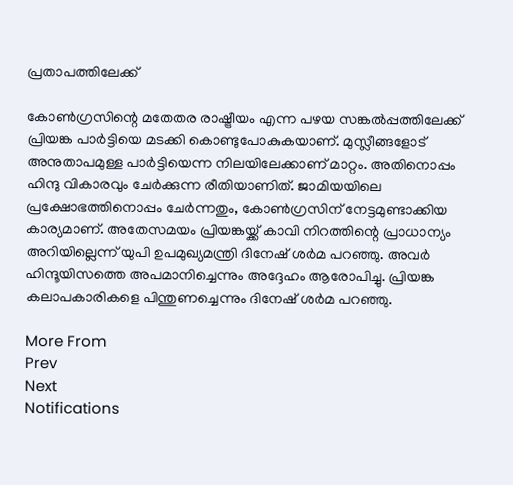പ്രതാപത്തിലേക്ക്

കോണ്‍ഗ്രസിന്റെ മതേതര രാഷ്ട്രീയം എന്ന പഴയ സങ്കല്‍പ്പത്തിലേക്ക് പ്രിയങ്ക പാര്‍ട്ടിയെ മടക്കി കൊണ്ടുപോകുകയാണ്. മുസ്ലീങ്ങളോട് അനുതാപമുള്ള പാര്‍ട്ടിയെന്ന നിലയിലേക്കാണ് മാറ്റം. അതിനൊപ്പം ഹിന്ദു വികാരവും ചേര്‍ക്കുന്ന രീതിയാണിത്. ജാമിയയിലെ പ്രക്ഷോഭത്തിനൊപ്പം ചേര്‍ന്നതും, കോണ്‍ഗ്രസിന് നേട്ടമുണ്ടാക്കിയ കാര്യമാണ്. അതേസമയം പ്രിയങ്കയ്ക്ക് കാവി നിറത്തിന്റെ പ്രാധാന്യം അറിയില്ലെന്ന് യുപി ഉപമുഖ്യമന്ത്രി ദിനേഷ് ശര്‍മ പറഞ്ഞു. അവര്‍ ഹിന്ദൂയിസത്തെ അപമാനിച്ചെന്നും അദ്ദേഹം ആരോപിച്ചു. പ്രിയങ്ക കലാപകാരികളെ പിന്തുണച്ചെന്നും ദിനേഷ് ശര്‍മ പറഞ്ഞു.

More From
Prev
Next
Notifications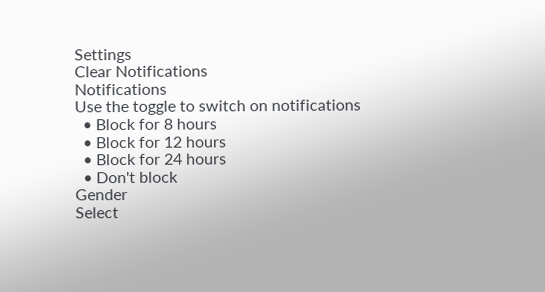Settings
Clear Notifications
Notifications
Use the toggle to switch on notifications
  • Block for 8 hours
  • Block for 12 hours
  • Block for 24 hours
  • Don't block
Gender
Select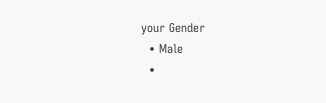your Gender
  • Male
  •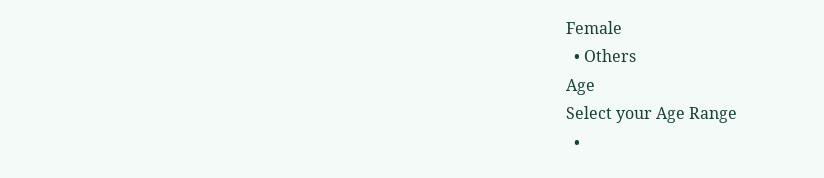Female
  • Others
Age
Select your Age Range
  •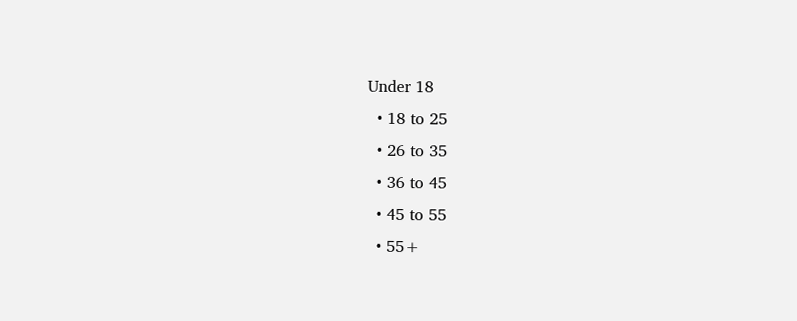Under 18
  • 18 to 25
  • 26 to 35
  • 36 to 45
  • 45 to 55
  • 55+